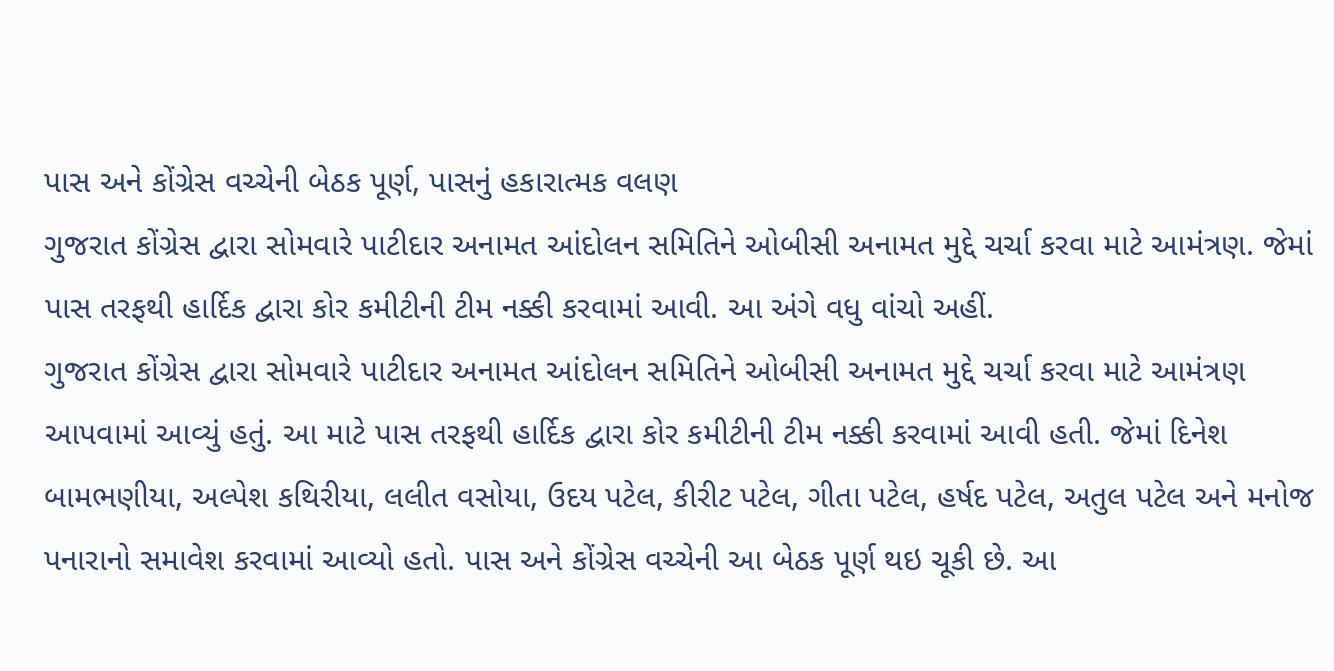પાસ અને કોંગ્રેસ વચ્ચેની બેઠક પૂર્ણ, પાસનું હકારાત્મક વલણ
ગુજરાત કોંગ્રેસ દ્વારા સોમવારે પાટીદાર અનામત આંદોલન સમિતિને ઓબીસી અનામત મુદ્દે ચર્ચા કરવા માટે આમંત્રણ. જેમાં પાસ તરફથી હાર્દિક દ્વારા કોર કમીટીની ટીમ નક્કી કરવામાં આવી. આ અંગે વધુ વાંચો અહીં.
ગુજરાત કોંગ્રેસ દ્વારા સોમવારે પાટીદાર અનામત આંદોલન સમિતિને ઓબીસી અનામત મુદ્દે ચર્ચા કરવા માટે આમંત્રણ આપવામાં આવ્યું હતું. આ માટે પાસ તરફથી હાર્દિક દ્વારા કોર કમીટીની ટીમ નક્કી કરવામાં આવી હતી. જેમાં દિનેશ બામભણીયા, અલ્પેશ કથિરીયા, લલીત વસોયા, ઉદય પટેલ, કીરીટ પટેલ, ગીતા પટેલ, હર્ષદ પટેલ, અતુલ પટેલ અને મનોજ પનારાનો સમાવેશ કરવામાં આવ્યો હતો. પાસ અને કોંગ્રેસ વચ્ચેની આ બેઠક પૂર્ણ થઇ ચૂકી છે. આ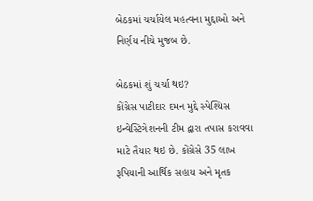બેઠકમાં ચર્ચાયેલ મહત્વના મુદ્દાઓ અને નિર્ણય નીચે મુજબ છે.

બેઠકમાં શું ચર્ચા થઇ?
કોંગ્રેસ પાટીદાર દમન મુદ્દે સ્પેશ્યિસ ઇન્વેસ્ટિગેશનની ટીમ દ્વારા તપાસ કરાવવા માટે તૈયાર થઇ છે. કોંગ્રેસે 35 લાખ રૂપિયાની આર્થિક સહાય અને મૃતક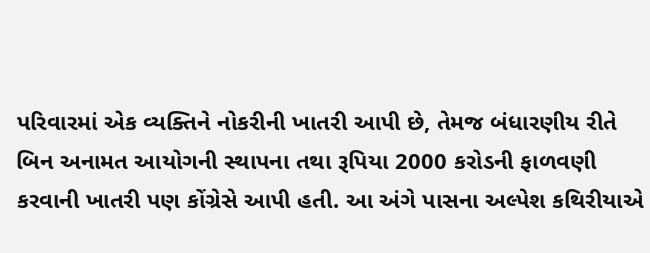પરિવારમાં એક વ્યક્તિને નોકરીની ખાતરી આપી છે, તેમજ બંધારણીય રીતે બિન અનામત આયોગની સ્થાપના તથા રૂપિયા 2000 કરોડની ફાળવણી કરવાની ખાતરી પણ કોંગ્રેસે આપી હતી. આ અંગે પાસના અલ્પેશ કથિરીયાએ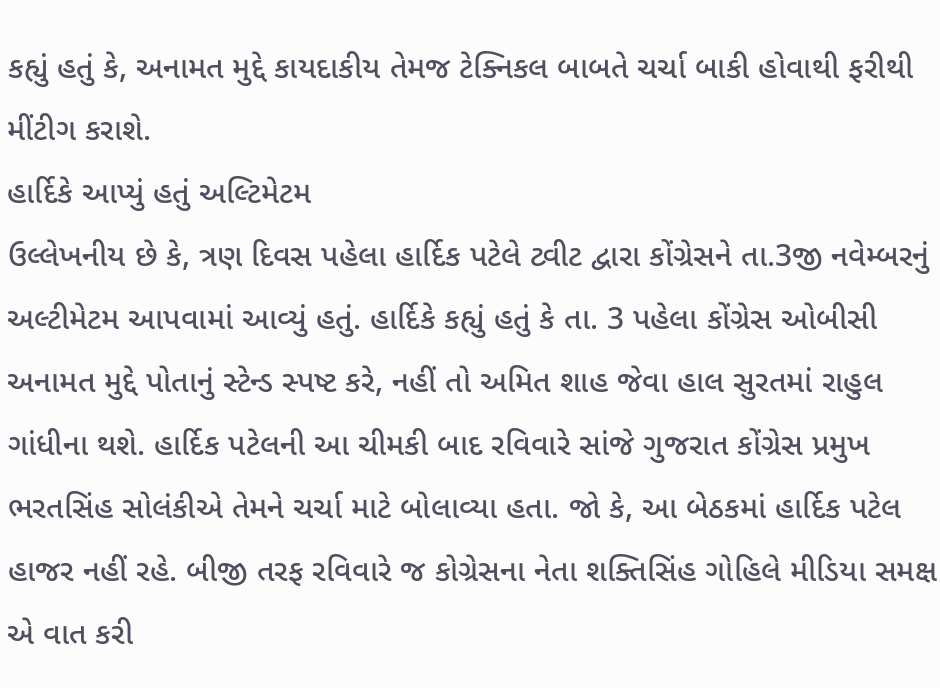કહ્યું હતું કે, અનામત મુદ્દે કાયદાકીય તેમજ ટેક્નિકલ બાબતે ચર્ચા બાકી હોવાથી ફરીથી મીંટીગ કરાશે.
હાર્દિકે આપ્યું હતું અલ્ટિમેટમ
ઉલ્લેખનીય છે કે, ત્રણ દિવસ પહેલા હાર્દિક પટેલે ટ્વીટ દ્વારા કોંગ્રેસને તા.3જી નવેમ્બરનું અલ્ટીમેટમ આપવામાં આવ્યું હતું. હાર્દિકે કહ્યું હતું કે તા. 3 પહેલા કોંગ્રેસ ઓબીસી અનામત મુદ્દે પોતાનું સ્ટેન્ડ સ્પષ્ટ કરે, નહીં તો અમિત શાહ જેવા હાલ સુરતમાં રાહુલ ગાંધીના થશે. હાર્દિક પટેલની આ ચીમકી બાદ રવિવારે સાંજે ગુજરાત કોંગ્રેસ પ્રમુખ ભરતસિંહ સોલંકીએ તેમને ચર્ચા માટે બોલાવ્યા હતા. જો કે, આ બેઠકમાં હાર્દિક પટેલ હાજર નહીં રહે. બીજી તરફ રવિવારે જ કોગ્રેસના નેતા શક્તિસિંહ ગોહિલે મીડિયા સમક્ષ એ વાત કરી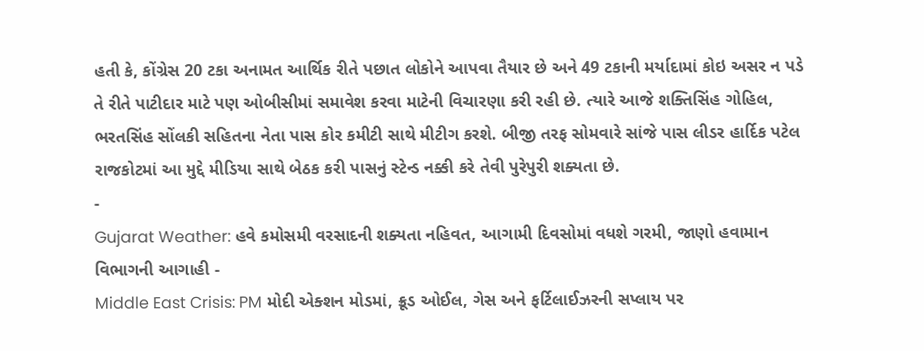હતી કે, કોંગ્રેસ 20 ટકા અનામત આર્થિક રીતે પછાત લોકોને આપવા તૈયાર છે અને 49 ટકાની મર્યાદામાં કોઇ અસર ન પડે તે રીતે પાટીદાર માટે પણ ઓબીસીમાં સમાવેશ કરવા માટેની વિચારણા કરી રહી છે. ત્યારે આજે શક્તિસિંહ ગોહિલ, ભરતસિંહ સોંલકી સહિતના નેતા પાસ કોર કમીટી સાથે મીટીગ કરશે. બીજી તરફ સોમવારે સાંજે પાસ લીડર હાર્દિક પટેલ રાજકોટમાં આ મુદ્દે મીડિયા સાથે બેઠક કરી પાસનું સ્ટેન્ડ નક્કી કરે તેવી પુરેપુરી શક્યતા છે.
-
Gujarat Weather: હવે કમોસમી વરસાદની શક્યતા નહિવત, આગામી દિવસોમાં વધશે ગરમી, જાણો હવામાન વિભાગની આગાહી -
Middle East Crisis: PM મોદી એક્શન મોડમાં, ક્રૂડ ઓઈલ, ગેસ અને ફર્ટિલાઈઝરની સપ્લાય પર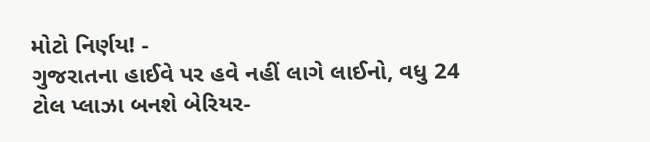મોટો નિર્ણય! -
ગુજરાતના હાઈવે પર હવે નહીં લાગે લાઈનો, વધુ 24 ટોલ પ્લાઝા બનશે બેરિયર-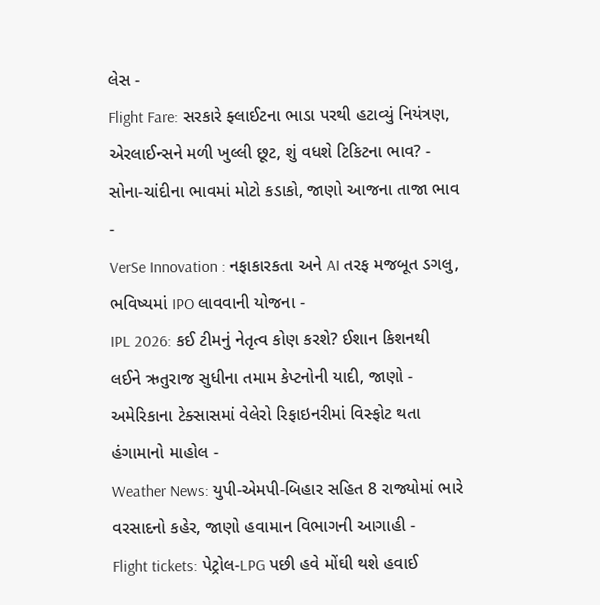લેસ -
Flight Fare: સરકારે ફ્લાઈટના ભાડા પરથી હટાવ્યું નિયંત્રણ, એરલાઈન્સને મળી ખુલ્લી છૂટ, શું વધશે ટિકિટના ભાવ? -
સોના-ચાંદીના ભાવમાં મોટો કડાકો, જાણો આજના તાજા ભાવ -
VerSe Innovation : નફાકારકતા અને AI તરફ મજબૂત ડગલુ, ભવિષ્યમાં IPO લાવવાની યોજના -
IPL 2026: કઈ ટીમનું નેતૃત્વ કોણ કરશે? ઈશાન કિશનથી લઈને ઋતુરાજ સુધીના તમામ કેપ્ટનોની યાદી, જાણો -
અમેરિકાના ટેક્સાસમાં વેલેરો રિફાઇનરીમાં વિસ્ફોટ થતા હંગામાનો માહોલ -
Weather News: યુપી-એમપી-બિહાર સહિત 8 રાજ્યોમાં ભારે વરસાદનો કહેર, જાણો હવામાન વિભાગની આગાહી -
Flight tickets: પેટ્રોલ-LPG પછી હવે મોંઘી થશે હવાઈ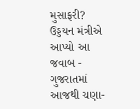મુસાફરી? ઉડ્ડયન મંત્રીએ આપ્યો આ જવાબ -
ગુજરાતમાં આજથી ચણા-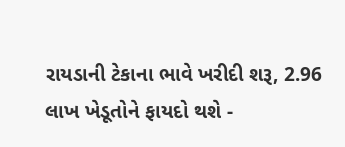રાયડાની ટેકાના ભાવે ખરીદી શરૂ, 2.96 લાખ ખેડૂતોને ફાયદો થશે -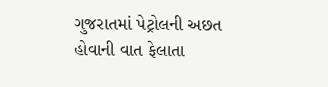ગુજરાતમાં પેટ્રોલની અછત હોવાની વાત ફેલાતા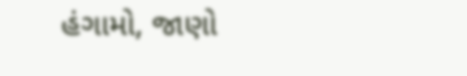હંગામો, જાણો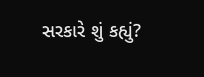સરકારે શું કહ્યું?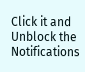Click it and Unblock the Notifications